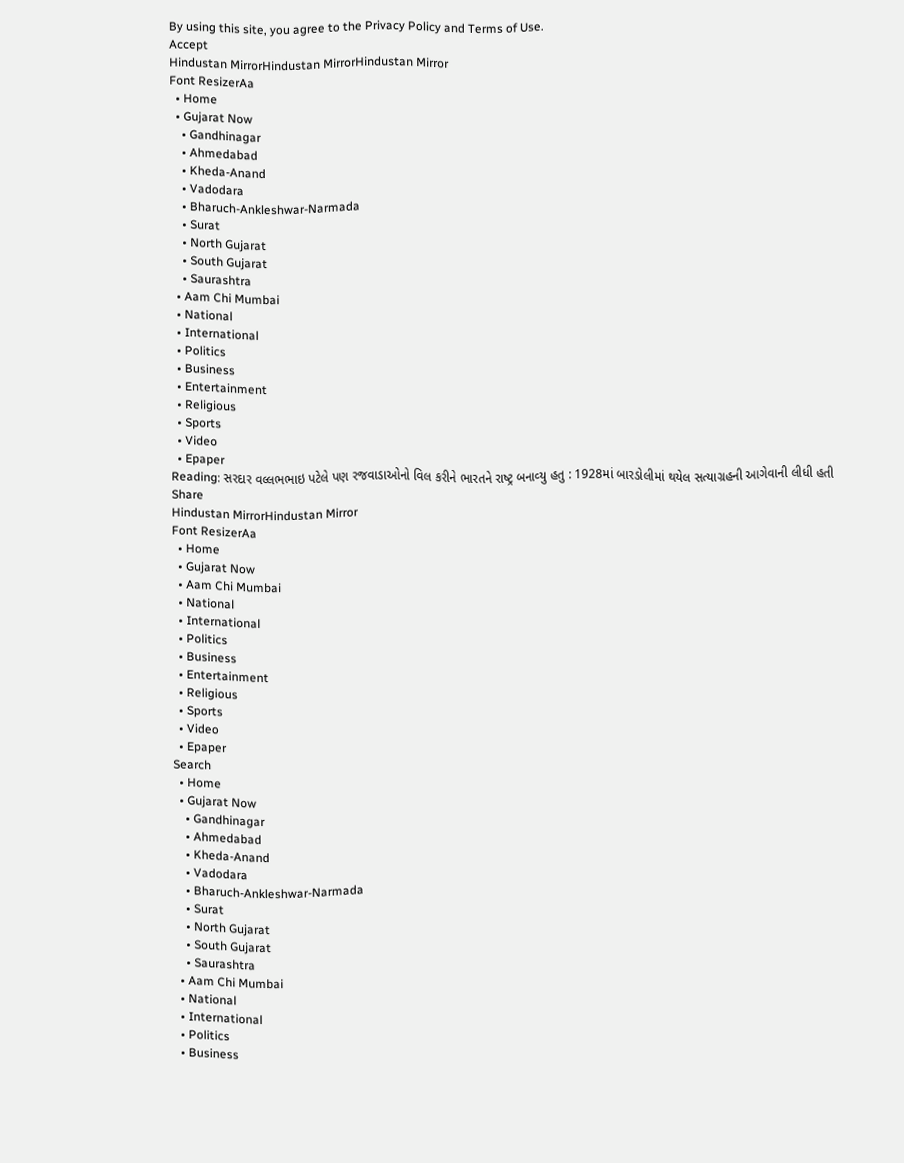By using this site, you agree to the Privacy Policy and Terms of Use.
Accept
Hindustan MirrorHindustan MirrorHindustan Mirror
Font ResizerAa
  • Home
  • Gujarat Now
    • Gandhinagar
    • Ahmedabad
    • Kheda-Anand
    • Vadodara
    • Bharuch-Ankleshwar-Narmada
    • Surat
    • North Gujarat
    • South Gujarat
    • Saurashtra
  • Aam Chi Mumbai
  • National
  • International
  • Politics
  • Business
  • Entertainment
  • Religious
  • Sports
  • Video
  • Epaper
Reading: સરદાર વલ્લભભાઇ પટેલે પણ રજવાડાઓનો વિલ કરીને ભારતને રાષ્‍ટ્ર બનાવ્‍યુ હતુ : 1928માં બારડોલીમાં થયેલ સત્‍યાગ્રહની આગેવાની લીધી હતી
Share
Hindustan MirrorHindustan Mirror
Font ResizerAa
  • Home
  • Gujarat Now
  • Aam Chi Mumbai
  • National
  • International
  • Politics
  • Business
  • Entertainment
  • Religious
  • Sports
  • Video
  • Epaper
Search
  • Home
  • Gujarat Now
    • Gandhinagar
    • Ahmedabad
    • Kheda-Anand
    • Vadodara
    • Bharuch-Ankleshwar-Narmada
    • Surat
    • North Gujarat
    • South Gujarat
    • Saurashtra
  • Aam Chi Mumbai
  • National
  • International
  • Politics
  • Business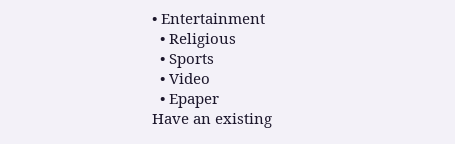• Entertainment
  • Religious
  • Sports
  • Video
  • Epaper
Have an existing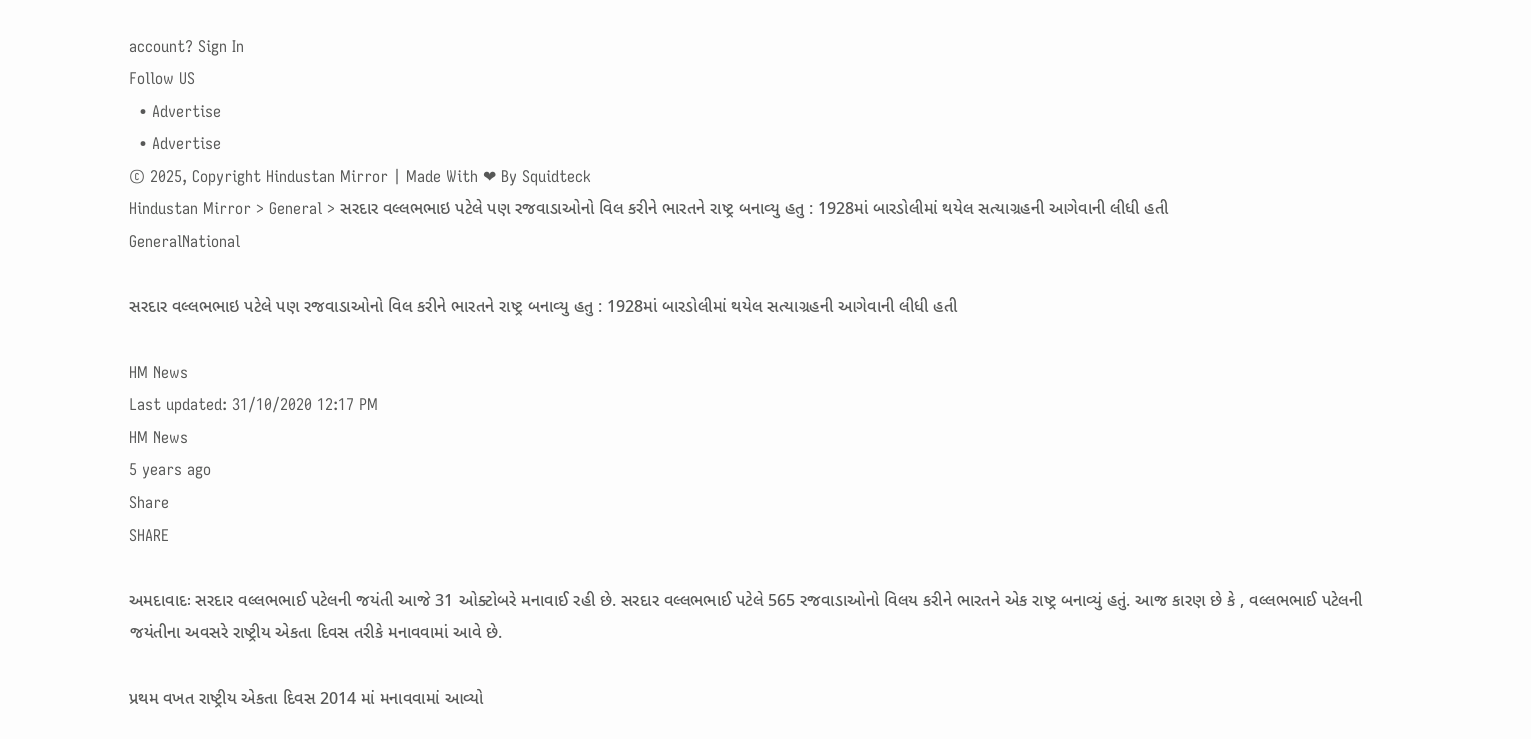account? Sign In
Follow US
  • Advertise
  • Advertise
© 2025, Copyright Hindustan Mirror | Made With ❤ By Squidteck
Hindustan Mirror > General > સરદાર વલ્લભભાઇ પટેલે પણ રજવાડાઓનો વિલ કરીને ભારતને રાષ્‍ટ્ર બનાવ્‍યુ હતુ : 1928માં બારડોલીમાં થયેલ સત્‍યાગ્રહની આગેવાની લીધી હતી
GeneralNational

સરદાર વલ્લભભાઇ પટેલે પણ રજવાડાઓનો વિલ કરીને ભારતને રાષ્‍ટ્ર બનાવ્‍યુ હતુ : 1928માં બારડોલીમાં થયેલ સત્‍યાગ્રહની આગેવાની લીધી હતી

HM News
Last updated: 31/10/2020 12:17 PM
HM News
5 years ago
Share
SHARE

અમદાવાદઃ સરદાર વલ્લભભાઈ પટેલની જયંતી આજે 31 ઓક્ટોબરે મનાવાઈ રહી છે. સરદાર વલ્લભભાઈ પટેલે 565 રજવાડાઓનો વિલય કરીને ભારતને એક રાષ્ટ્ર બનાવ્યું હતું. આજ કારણ છે કે , વલ્લભભાઈ પટેલની જયંતીના અવસરે રાષ્ટ્રીય એકતા દિવસ તરીકે મનાવવામાં આવે છે.

પ્રથમ વખત રાષ્ટ્રીય એકતા દિવસ 2014 માં મનાવવામાં આવ્યો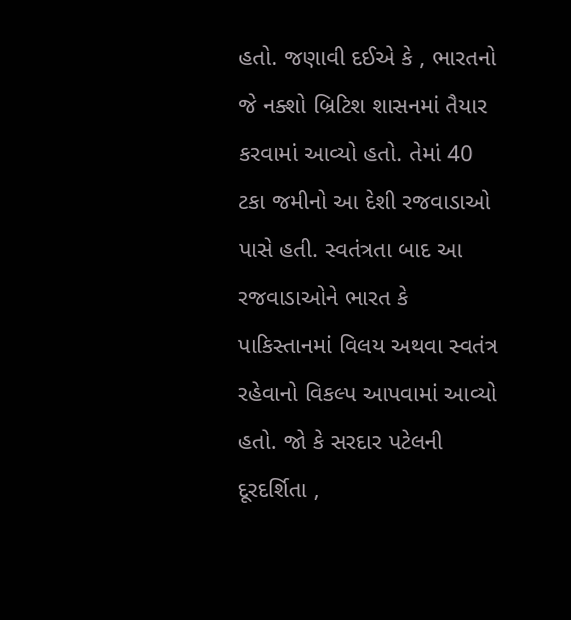હતો. જણાવી દઈએ કે , ભારતનો જે નક્શો બ્રિટિશ શાસનમાં તૈયાર કરવામાં આવ્યો હતો. તેમાં 40 ટકા જમીનો આ દેશી રજવાડાઓ પાસે હતી. સ્વતંત્રતા બાદ આ રજવાડાઓને ભારત કે પાકિસ્તાનમાં વિલય અથવા સ્વતંત્ર રહેવાનો વિકલ્પ આપવામાં આવ્યો હતો. જો કે સરદાર પટેલની દૂરદર્શિતા ,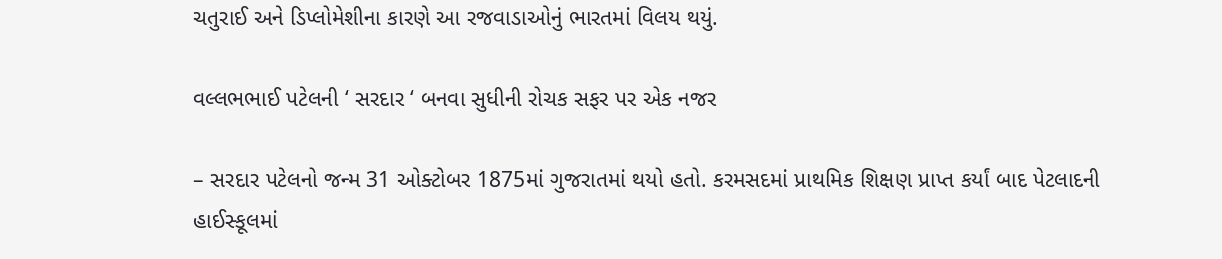ચતુરાઈ અને ડિપ્લોમેશીના કારણે આ રજવાડાઓનું ભારતમાં વિલય થયું.

વલ્લભભાઈ પટેલની ‘ સરદાર ‘ બનવા સુધીની રોચક સફર પર એક નજર

– સરદાર પટેલનો જન્મ 31 ઓક્ટોબર 1875માં ગુજરાતમાં થયો હતો. કરમસદમાં પ્રાથમિક શિક્ષણ પ્રાપ્ત કર્યાં બાદ પેટલાદની હાઈસ્કૂલમાં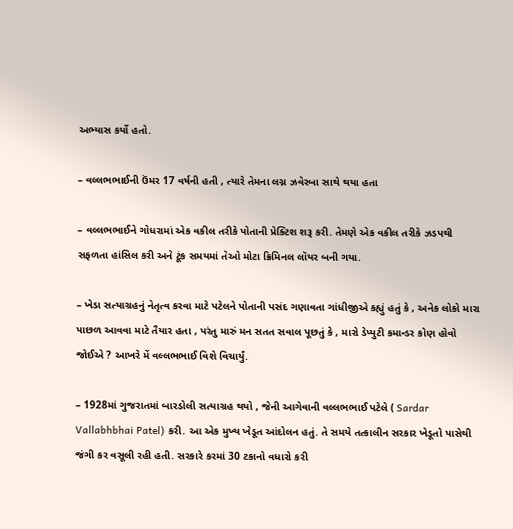અભ્યાસ કર્યો હતો.

– વલ્લભભાઈની ઉંમર 17 વર્ષની હતી , ત્યારે તેમના લગ્ન ઝવેરબા સાથે થયા હતા

– વલ્લભભાઈને ગોધરામાં એક વકીલ તરીકે પોતાની પ્રેક્ટિશ શરૂ કરી. તેમણે એક વકીલ તરીકે ઝડપથી સફળતા હાંસિલ કરી અને ટૂંક સમયમાં તેઓ મોટા ક્રિમિનલ લૉયર બની ગયા.

– ખેડા સત્યાગ્રહનું નેતૃત્વ કરવા માટે પટેલને પોતાની પસંદ ગણાવતા ગાંધીજીએ કહ્યું હતું કે , અનેક લોકો મારા પાછળ આવવા માટે તૈયાર હતા , પરંતુ મારું મન સતત સવાલ પૂછતું કે , મારો ડેપ્યુટી કમાન્ડર કોણ હોવો જોઈએ ? આખરે મેં વલ્લભભાઈ વિશે વિચાર્યું.

– 1928માં ગુજરાતમાં બારડોલી સત્યાગ્રહ થયો , જેની આગેવાની વલ્લભભાઈ પટેલે ( Sardar Vallabhbhai Patel) કરી. આ એક મુખ્ય ખેડૂત આંદોલન હતું. તે સમયે તત્કાલીન સરકાર ખેડૂતો પાસેથી જંગી કર વસૂલી રહી હતી. સરકારે કરમાં 30 ટકાનો વધારો કરી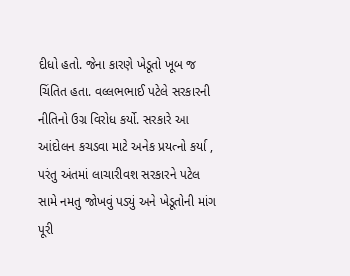દીધો હતો. જેના કારણે ખેડૂતો ખૂબ જ ચિંતિત હતા. વલ્લભભાઈ પટેલે સરકારની નીતિનો ઉગ્ર વિરોધ કર્યો. સરકારે આ આંદોલન કચડવા માટે અનેક પ્રયત્નો કર્યા , પરંતુ અંતમાં લાચારીવશ સરકારને પટેલ સામે નમતુ જોખવું પડ્યું અને ખેડૂતોની માંગ પૂરી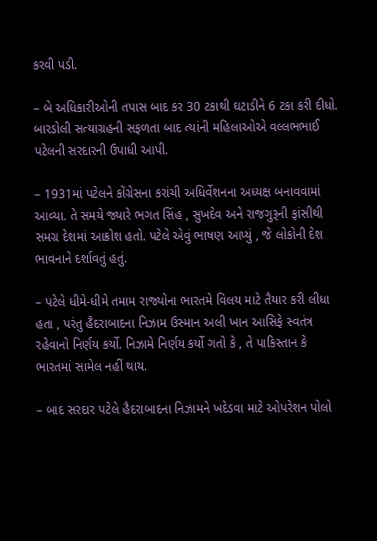કરવી પડી.

– બે અધિકારીઓની તપાસ બાદ કર 30 ટકાથી ઘટાડીને 6 ટકા કરી દીધો. બારડોલી સત્યાગ્રહની સફળતા બાદ ત્યાંની મહિલાઓએ વલ્લભભાઈ પટેલની સરદારની ઉપાધી આપી.

– 1931માં પટેલને કોંગ્રેસના કરાંચી અધિર્વેશનના અધ્યક્ષ બનાવવામાં આવ્યા. તે સમયે જ્યારે ભગત સિંહ , સુખદેવ અને રાજગુરૂની ફાંસીથી સમગ્ર દેશમાં આક્રોશ હતો. પટેલે એવું ભાષણ આપ્યું , જે લોકોની દેશ ભાવનાને દર્શાવતું હતું.

– પટેલે ધીમે-ધીમે તમામ રાજ્યોના ભારતમે વિલય માટે તૈયાર કરી લીધા હતા , પરંતુ હૈદરાબાદના નિઝામ ઉસ્માન અલી ખાન આસિફે સ્વતંત્ર રહેવાનો નિર્ણય કર્યો. નિઝામે નિર્ણય કર્યો ગતો કે , તે પાકિસ્તાન કે ભારતમાં સામેલ નહીં થાય.

– બાદ સરદાર પટેલે હૈદરાબાદના નિઝામને ખદેડવા માટે ઓપરેશન પોલો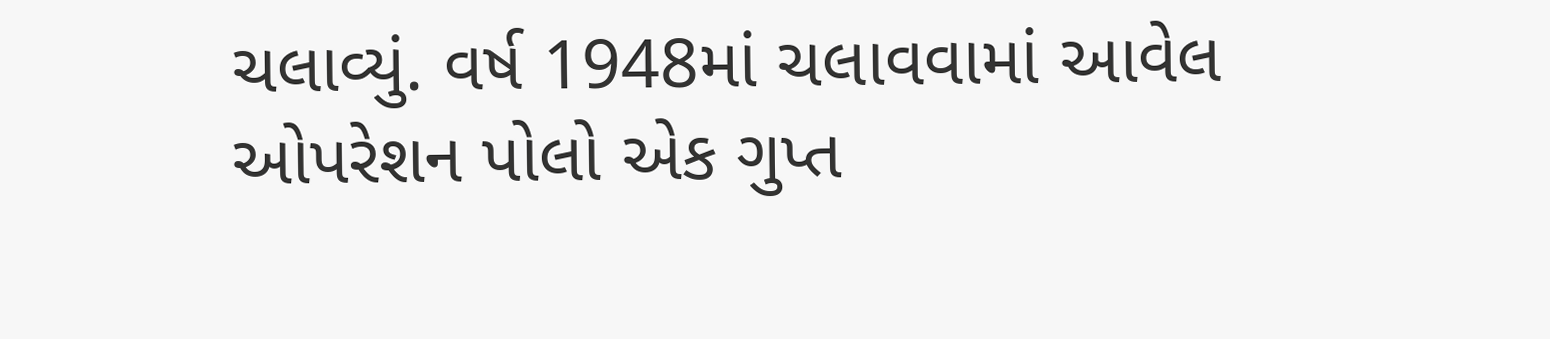ચલાવ્યું. વર્ષ 1948માં ચલાવવામાં આવેલ ઓપરેશન પોલો એક ગુપ્ત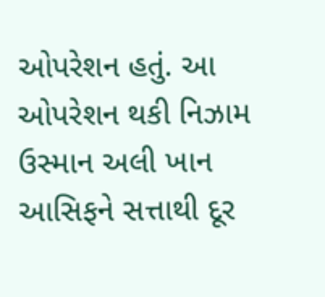ઓપરેશન હતું. આ ઓપરેશન થકી નિઝામ ઉસ્માન અલી ખાન આસિફને સત્તાથી દૂર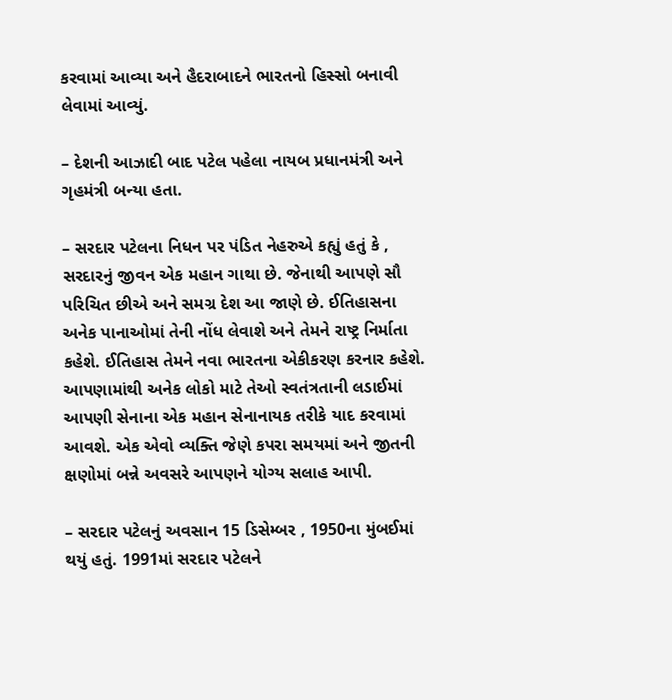કરવામાં આવ્યા અને હૈદરાબાદને ભારતનો હિસ્સો બનાવી લેવામાં આવ્યું.

– દેશની આઝાદી બાદ પટેલ પહેલા નાયબ પ્રધાનમંત્રી અને ગૃહમંત્રી બન્યા હતા.

– સરદાર પટેલના નિધન પર પંડિત નેહરુએ કહ્યું હતું કે , સરદારનું જીવન એક મહાન ગાથા છે. જેનાથી આપણે સૌ પરિચિત છીએ અને સમગ્ર દેશ આ જાણે છે. ઈતિહાસના અનેક પાનાઓમાં તેની નોંધ લેવાશે અને તેમને રાષ્ટ્ર નિર્માતા કહેશે. ઈતિહાસ તેમને નવા ભારતના એકીકરણ કરનાર કહેશે. આપણામાંથી અનેક લોકો માટે તેઓ સ્વતંત્રતાની લડાઈમાં આપણી સેનાના એક મહાન સેનાનાયક તરીકે યાદ કરવામાં આવશે. એક એવો વ્યક્તિ જેણે કપરા સમયમાં અને જીતની ક્ષણોમાં બન્ને અવસરે આપણને યોગ્ય સલાહ આપી.

– સરદાર પટેલનું અવસાન 15 ડિસેમ્બર , 1950ના મુંબઈમાં થયું હતું. 1991માં સરદાર પટેલને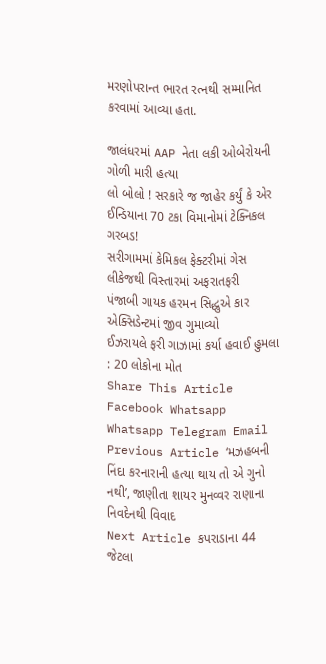મરણોપરાન્ત ભારત રત્નથી સમ્માનિત કરવામાં આવ્યા હતા.

જાલંધરમાં AAP નેતા લકી ઓબેરોયની ગોળી મારી હત્યા
લો બોલો ! સરકારે જ જાહેર કર્યું કે એર ઈન્ડિયાના 70 ટકા વિમાનોમાં ટેક્નિકલ ગરબડ!
સરીગામમાં કેમિકલ ફેક્ટરીમાં ગેસ લીકેજથી વિસ્તારમાં અફરાતફરી
પંજાબી ગાયક હરમન સિદ્ધુએ કાર એક્સિડેન્ટમાં જીવ ગુમાવ્યો
ઈઝરાયલે ફરી ગાઝામાં કર્યા હવાઈ હુમલા : 20 લોકોના મોત
Share This Article
Facebook Whatsapp Whatsapp Telegram Email
Previous Article ‘મઝહબની નિંદા કરનારાની હત્યા થાય તો એ ગુનો નથી’, જાણીતા શાયર મુનવ્વર રાણાના નિવદેનથી વિવાદ
Next Article કપરાડાના 44 જેટલા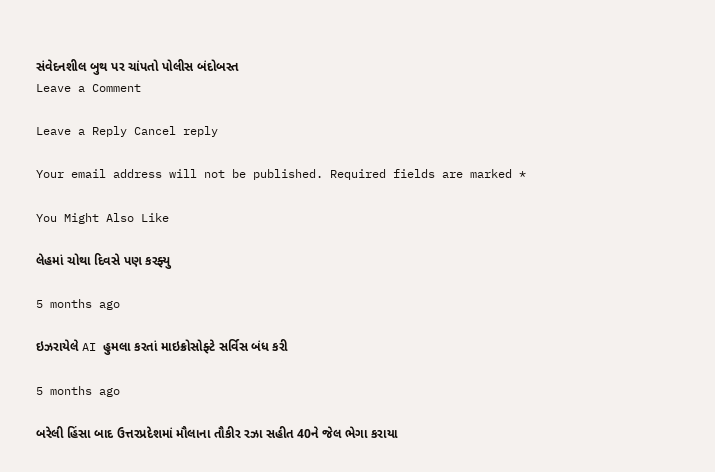સંવેદનશીલ બુથ પર ચાંપતો પોલીસ બંદોબસ્ત
Leave a Comment

Leave a Reply Cancel reply

Your email address will not be published. Required fields are marked *

You Might Also Like

લેહમાં ચોથા દિવસે પણ કરફ્યુ

5 months ago

ઇઝરાયેલે AI હુમલા કરતાં માઇક્રોસોફ્ટે સર્વિસ બંધ કરી

5 months ago

બરેલી હિંસા બાદ ઉત્તરપ્રદેશમાં મૌલાના તૌકીર રઝા સહીત 40ને જેલ ભેગા કરાયા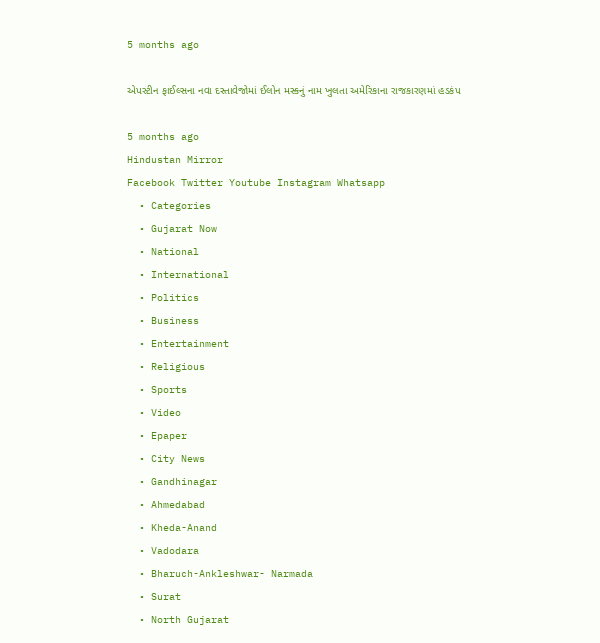5 months ago

એપસ્ટીન ફાઈલ્સના નવા દસ્તાવેજોમાં ઈલોન મસ્કનું નામ ખુલતા અમેરિકાના રાજકારણમાં હડકંપ

5 months ago
Hindustan Mirror
Facebook Twitter Youtube Instagram Whatsapp
  • Categories
  • Gujarat Now
  • National
  • International
  • Politics
  • Business
  • Entertainment
  • Religious
  • Sports
  • Video
  • Epaper
  • City News
  • Gandhinagar
  • Ahmedabad
  • Kheda-Anand
  • Vadodara
  • Bharuch-Ankleshwar- Narmada
  • Surat
  • North Gujarat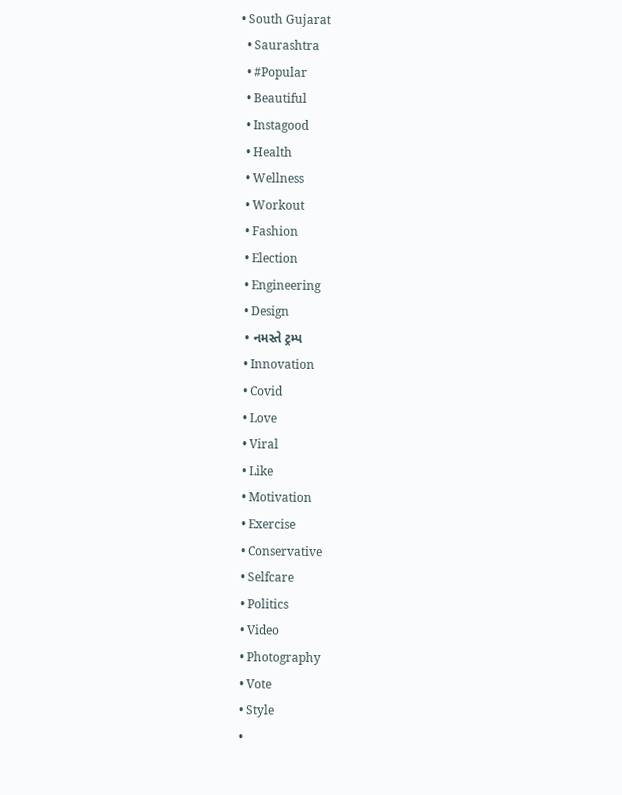• South Gujarat
  • Saurashtra
  • #Popular
  • Beautiful
  • Instagood
  • Health
  • Wellness
  • Workout
  • Fashion
  • Election
  • Engineering
  • Design
  • નમસ્તે ટ્રમ્પ
  • Innovation
  • Covid
  • Love
  • Viral
  • Like
  • Motivation
  • Exercise
  • Conservative
  • Selfcare
  • Politics
  • Video
  • Photography
  • Vote
  • Style
  •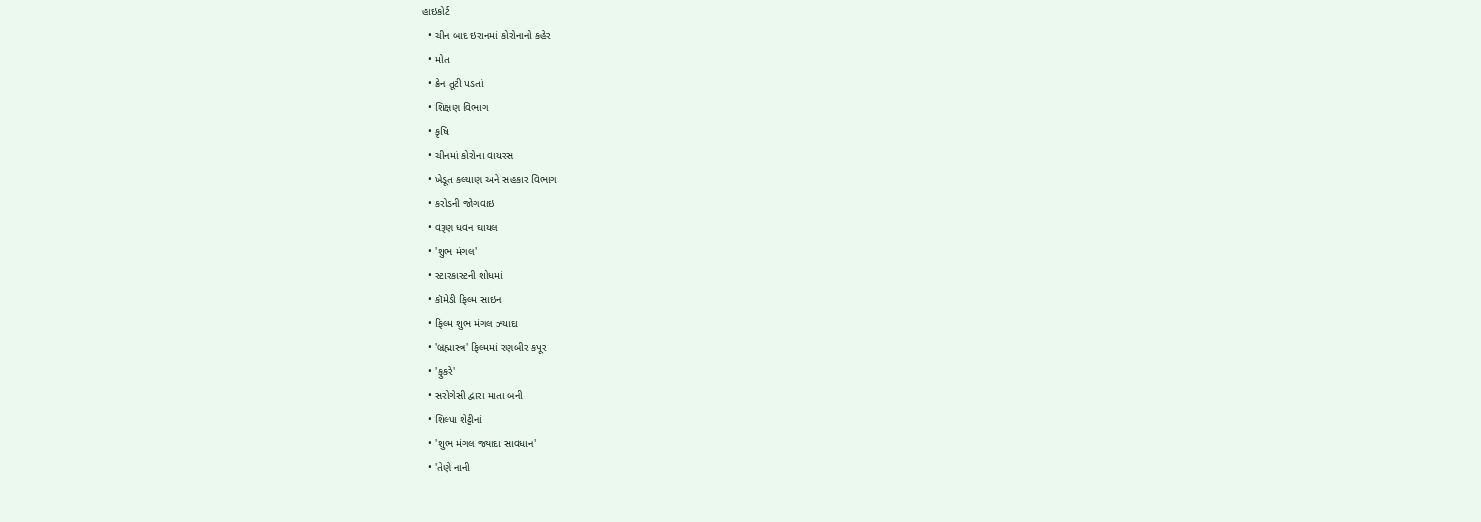હાઇકોર્ટ
  • ચીન બાદ ઇરાનમાં કોરોનાનો કહેર
  • મોત
  • ક્રેન તૂટી પડતાં
  • શિક્ષણ વિભાગ
  • કૃષિ
  • ચીનમાં કોરોના વાયરસ
  • ખેડૂત કલ્યાણ અને સહકાર વિભાગ
  • કરોડની જોગવાઇ
  • વરૂણ ધવન ઘાયલ
  • 'શુભ મંગલ'
  • સ્ટારકાસ્ટની શોધમાં
  • કૉમેડી ફિલ્મ સાઇન
  • ફિલ્મ શુભ મંગલ ઝ્યાદા
  • 'બ્રહ્માસ્ત્ર' ફિલ્મમાં રણબીર કપૂર
  • 'ફુકરે'
  • સરોગેસી દ્વારા માતા બની
  • શિલ્પા શેટ્ટીનાં
  • 'શુભ મંગલ જ્યાદા સાવધાન'
  • 'તેણે નાની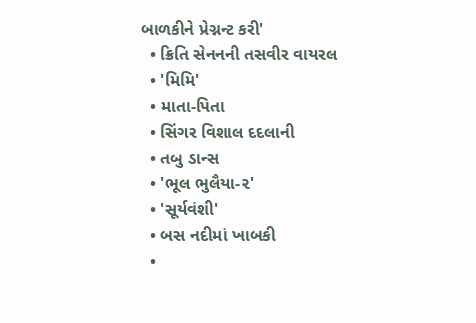બાળકીને પ્રેગ્નન્ટ કરી'
  • ક્રિતિ સેનનની તસવીર વાયરલ
  • 'મિમિ'
  • માતા-પિતા
  • સિંગર વિશાલ દદલાની
  • તબુ ડાન્સ
  • 'ભૂલ ભુલૈયા-૨'
  • 'સૂર્યવંશી'
  • બસ નદીમાં ખાબકી
  •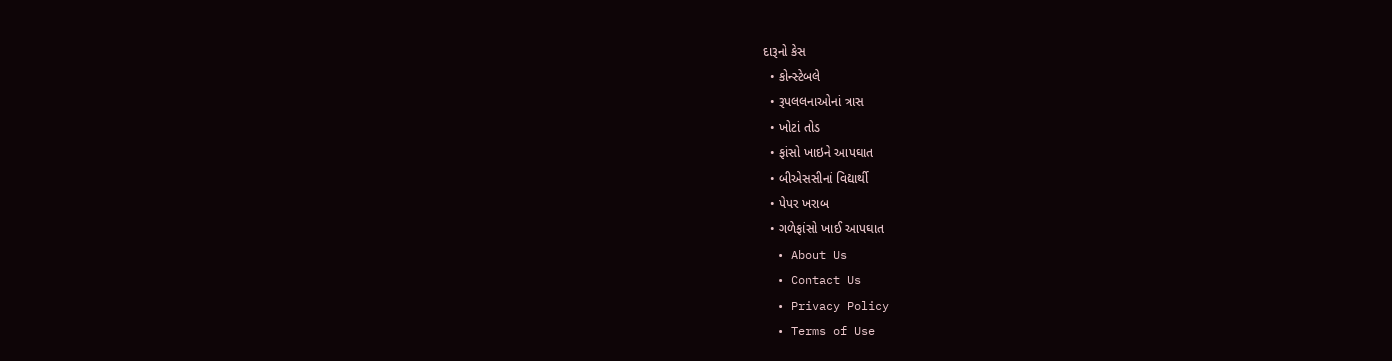દારૂનો કેસ
  • કોન્સ્ટેબલે
  • રૂપલલનાઓનાં ત્રાસ
  • ખોટાં તોડ
  • ફાંસો ખાઇને આપઘાત
  • બીએસસીનાં વિદ્યાર્થી
  • પેપર ખરાબ
  • ગળેફાંસો ખાઈ આપઘાત
  • About Us
  • Contact Us
  • Privacy Policy
  • Terms of Use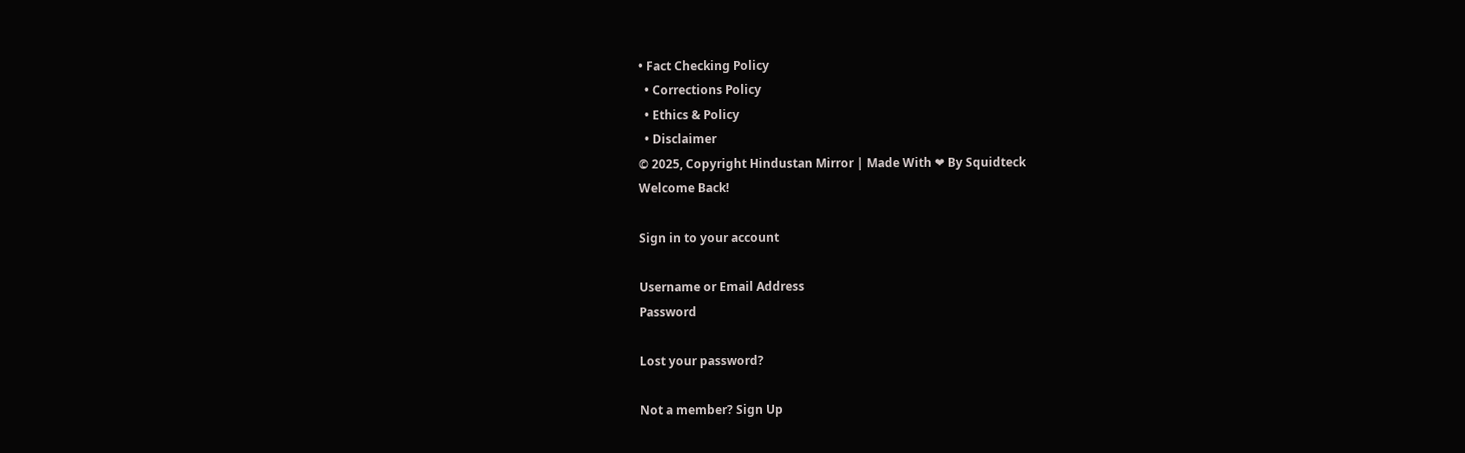• Fact Checking Policy
  • Corrections Policy
  • Ethics & Policy
  • Disclaimer
© 2025, Copyright Hindustan Mirror | Made With ❤ By Squidteck
Welcome Back!

Sign in to your account

Username or Email Address
Password

Lost your password?

Not a member? Sign Up